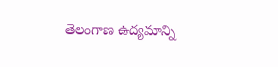తెలంగాణ ఉద్యమాన్ని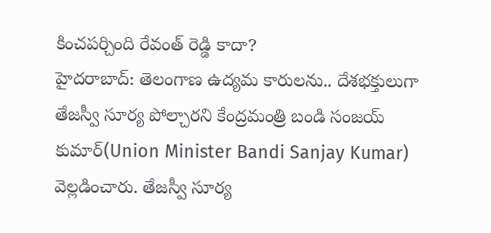కించపర్చింది రేవంత్ రెడ్డి కాదా?
హైదరాబాద్: తెలంగాణ ఉద్యమ కారులను.. దేశభక్తులుగా తేజస్వీ సూర్య పోల్చారని కేంద్రమంత్రి బండి సంజయ్ కుమార్(Union Minister Bandi Sanjay Kumar) వెల్లడించారు. తేజస్వీ సూర్య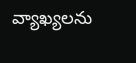వ్యాఖ్యలను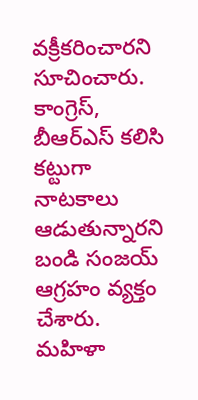వక్రీకరించారని సూచించారు. కాంగ్రెస్, బీఆర్ఎస్ కలిసి కట్టుగా నాటకాలు ఆడుతున్నారని బండి సంజయ్ ఆగ్రహం వ్యక్తం చేశారు. మహిళా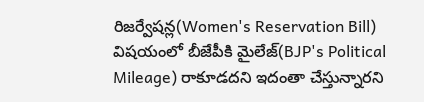రిజర్వేషన్ల(Women's Reservation Bill) విషయంలో బీజేపీకి మైలేజ్(BJP's Political Mileage) రాకూడదని ఇదంతా చేస్తున్నారని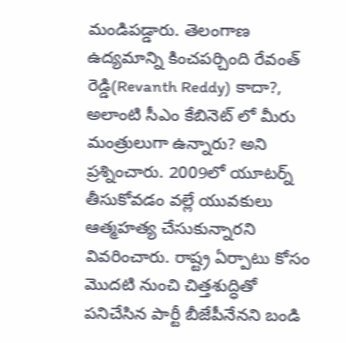మండిపడ్డారు. తెలంగాణ ఉద్యమాన్ని కించపర్చింది రేవంత్ రెడ్డి(Revanth Reddy) కాదా?, అలాంటి సీఎం కేబినెట్ లో మీరు మంత్రులుగా ఉన్నారు? అని ప్రశ్నించారు. 2009లో యూటర్న్ తీసుకోవడం వల్లే యువకులు ఆత్మహత్య చేసుకున్నారని వివరించారు. రాష్ట్ర ఏర్పాటు కోసం మొదటి నుంచి చిత్తశుద్ధితో పనిచేసిన పార్టీ బీజేపీనేనని బండి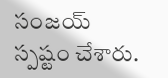సంజయ్ స్పష్టం చేశారు.